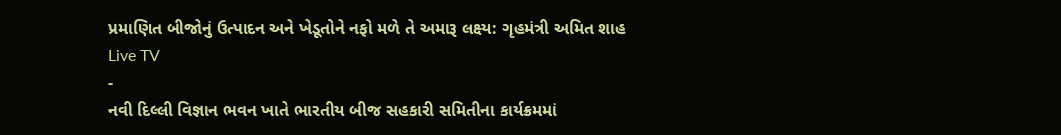પ્રમાણિત બીજોનું ઉત્પાદન અને ખેડૂતોને નફો મળે તે અમારૂ લક્ષ્ય: ગૃહમંત્રી અમિત શાહ
Live TV
-
નવી દિલ્લી વિજ્ઞાન ભવન ખાતે ભારતીય બીજ સહકારી સમિતીના કાર્યક્રમમાં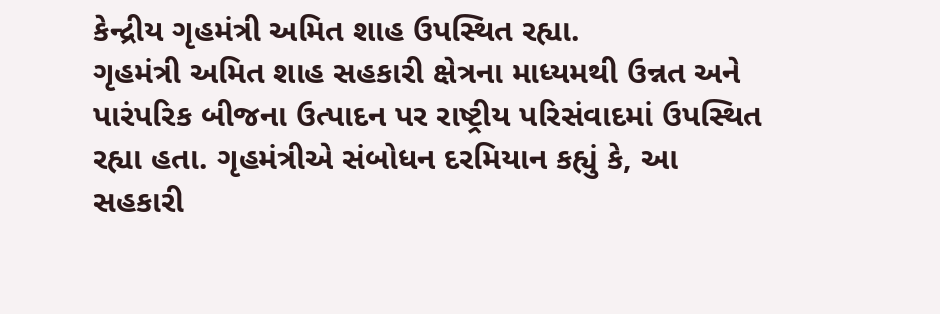કેન્દ્રીય ગૃહમંત્રી અમિત શાહ ઉપસ્થિત રહ્યા.
ગૃહમંત્રી અમિત શાહ સહકારી ક્ષેત્રના માધ્યમથી ઉન્નત અને પારંપરિક બીજના ઉત્પાદન પર રાષ્ટ્રીય પરિસંવાદમાં ઉપસ્થિત રહ્યા હતા. ગૃહમંત્રીએ સંબોધન દરમિયાન કહ્યું કે, આ સહકારી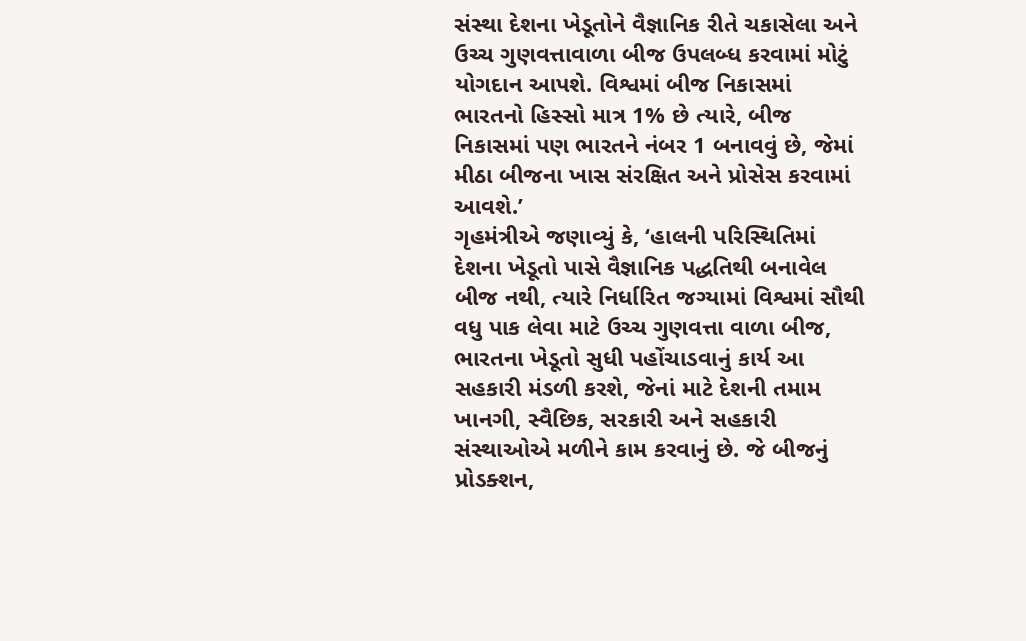સંસ્થા દેશના ખેડૂતોને વૈજ્ઞાનિક રીતે ચકાસેલા અને ઉચ્ચ ગુણવત્તાવાળા બીજ ઉપલબ્ધ કરવામાં મોટું યોગદાન આપશે. વિશ્વમાં બીજ નિકાસમાં ભારતનો હિસ્સો માત્ર 1% છે ત્યારે, બીજ નિકાસમાં પણ ભારતને નંબર 1 બનાવવું છે, જેમાં મીઠા બીજના ખાસ સંરક્ષિત અને પ્રોસેસ કરવામાં આવશે.’
ગૃહમંત્રીએ જણાવ્યું કે, ‘હાલની પરિસ્થિતિમાં દેશના ખેડૂતો પાસે વૈજ્ઞાનિક પદ્ધતિથી બનાવેલ બીજ નથી, ત્યારે નિર્ધારિત જગ્યામાં વિશ્વમાં સૌથી વધુ પાક લેવા માટે ઉચ્ચ ગુણવત્તા વાળા બીજ, ભારતના ખેડૂતો સુધી પહોંચાડવાનું કાર્ય આ સહકારી મંડળી કરશે, જેનાં માટે દેશની તમામ ખાનગી, સ્વૈછિક, સરકારી અને સહકારી સંસ્થાઓએ મળીને કામ કરવાનું છે. જે બીજનું પ્રોડક્શન,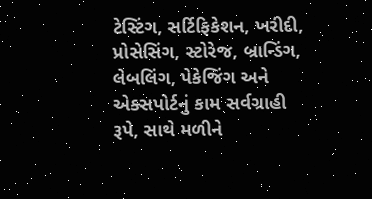ટેસ્ટિંગ, સર્ટિફિકેશન, ખરીદી, પ્રોસેસિંગ, સ્ટોરેજ, બ્રાન્ડિંગ, લેબલિંગ, પેકેજિંગ અને એક્સપોર્ટનું કામ સર્વગ્રાહી રૂપે, સાથે મળીને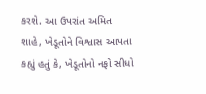કરશે. આ ઉપરાંત અમિત શાહે, ખેડૂતોને વિશ્વાસ આપતા કહ્યું હતું કે, ખેડૂતોનો નફો સીધો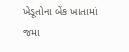ખેડૂતોના બેંક ખાતામાં જમા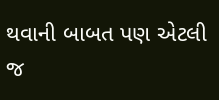થવાની બાબત પણ એટલી જ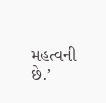મહત્વની છે.’